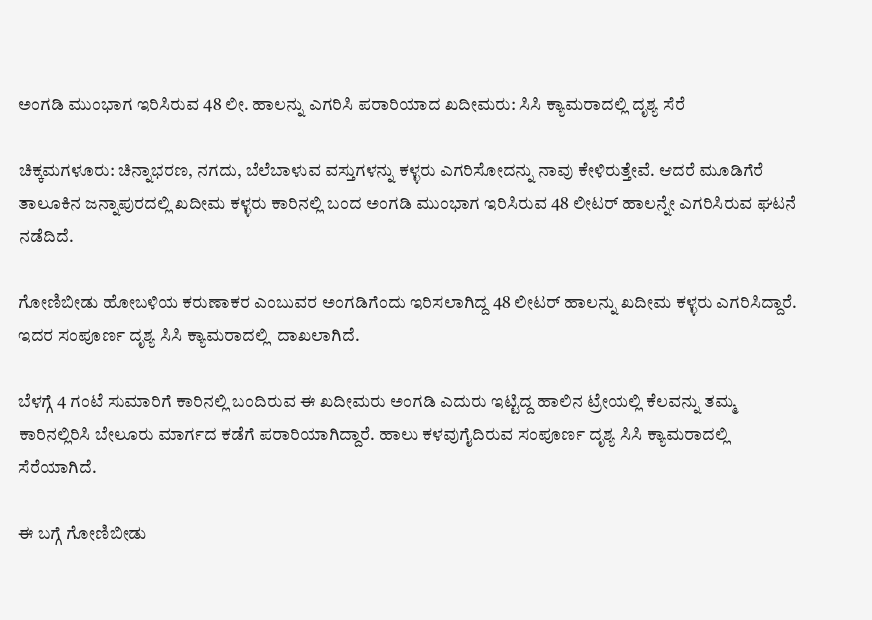ಅಂಗಡಿ ಮುಂಭಾಗ ಇರಿಸಿರುವ 48 ಲೀ. ಹಾಲನ್ನು ಎಗರಿಸಿ ಪರಾರಿಯಾದ ಖದೀಮರು: ಸಿಸಿ ಕ್ಯಾಮರಾದಲ್ಲಿ ದೃಶ್ಯ ಸೆರೆ

ಚಿಕ್ಕಮಗಳೂರು: ಚಿನ್ನಾಭರಣ, ನಗದು, ಬೆಲೆಬಾಳುವ ವಸ್ತುಗಳನ್ನು ಕಳ್ಳರು ಎಗರಿಸೋದನ್ನು ನಾವು ಕೇಳಿರುತ್ತೇವೆ. ಆದರೆ ಮೂಡಿಗೆರೆ ತಾಲೂಕಿನ ಜನ್ನಾಪುರದಲ್ಲಿ ಖದೀಮ ಕಳ್ಳರು ಕಾರಿನಲ್ಲಿ ಬಂದ ಅಂಗಡಿ ಮುಂಭಾಗ ಇರಿಸಿರುವ 48 ಲೀಟರ್ ಹಾಲನ್ನೇ ಎಗರಿಸಿರುವ ಘಟನೆ  ನಡೆದಿದೆ.

ಗೋಣಿಬೀಡು ಹೋಬಳಿಯ ಕರುಣಾಕರ ಎಂಬುವರ ಅಂಗಡಿಗೆಂದು ಇರಿಸಲಾಗಿದ್ದ 48 ಲೀಟರ್ ಹಾಲನ್ನು ಖದೀಮ ಕಳ್ಳರು ಎಗರಿಸಿದ್ದಾರೆ. ಇದರ ಸಂಪೂರ್ಣ ದೃಶ್ಯ ಸಿಸಿ ಕ್ಯಾಮರಾದಲ್ಲಿ  ದಾಖಲಾಗಿದೆ.

ಬೆಳಗ್ಗೆ 4 ಗಂಟೆ ಸುಮಾರಿಗೆ ಕಾರಿನಲ್ಲಿ ಬಂದಿರುವ ಈ ಖದೀಮರು ಅಂಗಡಿ ಎದುರು ಇಟ್ಟಿದ್ದ ಹಾಲಿನ ಟ್ರೇಯಲ್ಲಿ ಕೆಲವನ್ನು ತಮ್ಮ ಕಾರಿನಲ್ಲಿರಿಸಿ ಬೇಲೂರು ಮಾರ್ಗದ ಕಡೆಗೆ ಪರಾರಿಯಾಗಿದ್ದಾರೆ. ಹಾಲು ಕಳವುಗೈದಿರುವ ಸಂಪೂರ್ಣ ದೃಶ್ಯ ಸಿಸಿ ಕ್ಯಾಮರಾದಲ್ಲಿ ಸೆರೆಯಾಗಿದೆ.

ಈ ಬಗ್ಗೆ ಗೋಣಿಬೀಡು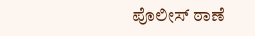ಪೊಲೀಸ್ ಠಾಣೆ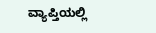ವ್ಯಾಪ್ತಿಯಲ್ಲಿ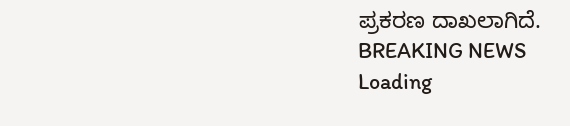ಪ್ರಕರಣ ದಾಖಲಾಗಿದೆ.
BREAKING NEWS
Loading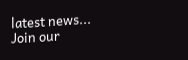latest news...
Join our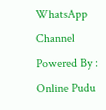WhatsApp Channel Powered By : Online Pudu